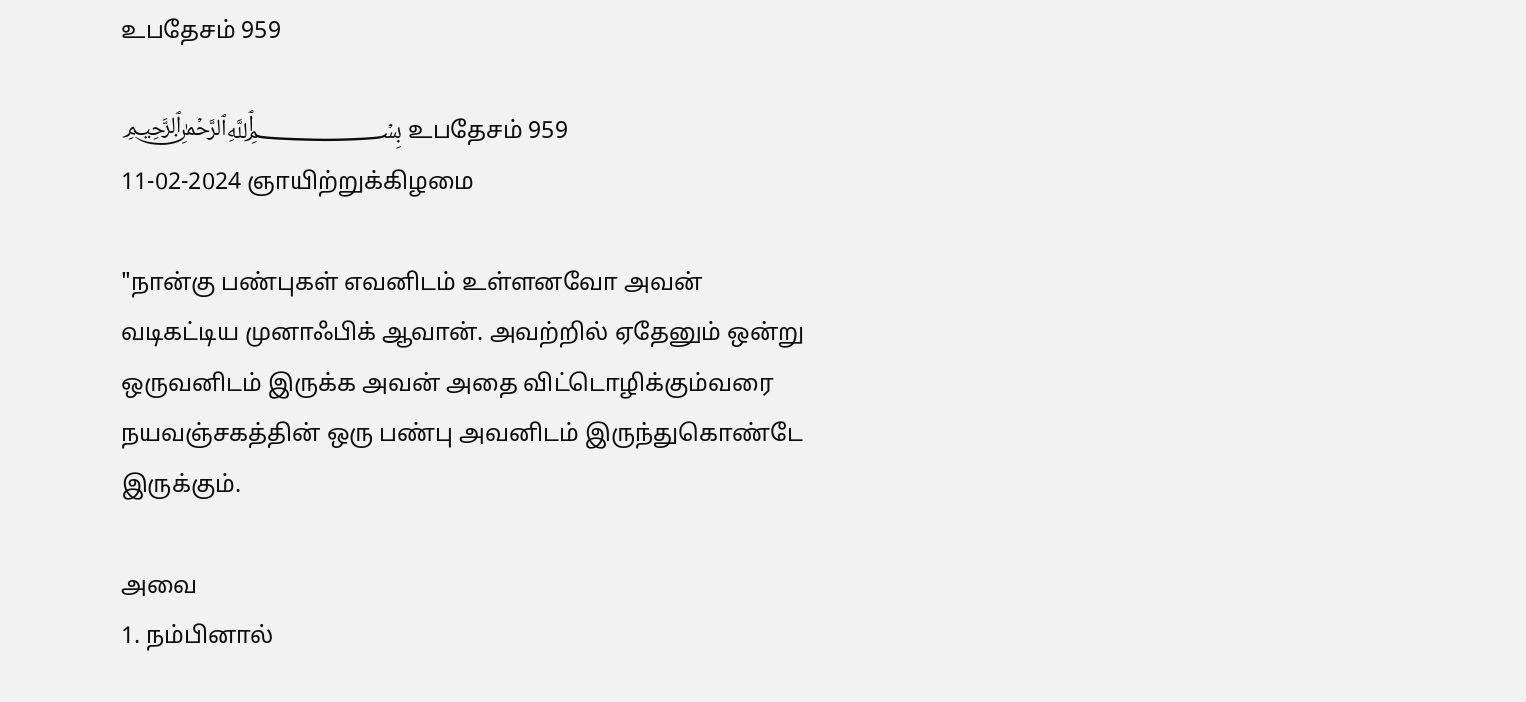உபதேசம் 959

﷽ உபதேசம் 959
11-02-2024 ஞாயிற்றுக்கிழமை

"நான்கு பண்புகள் எவனிடம் உள்ளனவோ அவன் வடிகட்டிய முனாஃபிக் ஆவான். அவற்றில் ஏதேனும் ஒன்று ஒருவனிடம் இருக்க அவன் அதை விட்டொழிக்கும்வரை நயவஞ்சகத்தின் ஒரு பண்பு அவனிடம் இருந்துகொண்டே இருக்கும்.

அவை
1. நம்பினால்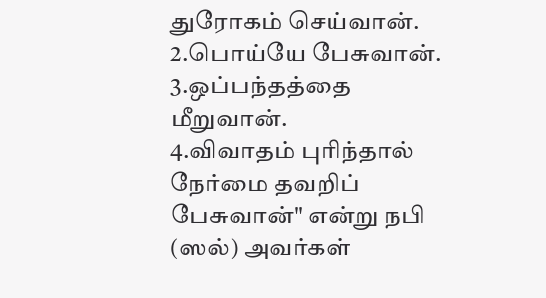துரோகம் செய்வான்.
2.பொய்யே பேசுவான்.
3.ஒப்பந்தத்தை மீறுவான்.
4.விவாதம் புரிந்தால் நேர்மை தவறிப் பேசுவான்" என்று நபி (ஸல்) அவர்கள்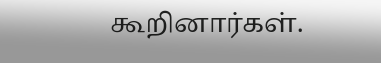கூறினார்கள்.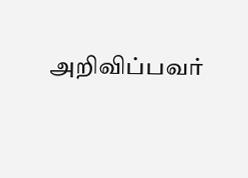அறிவிப்பவர்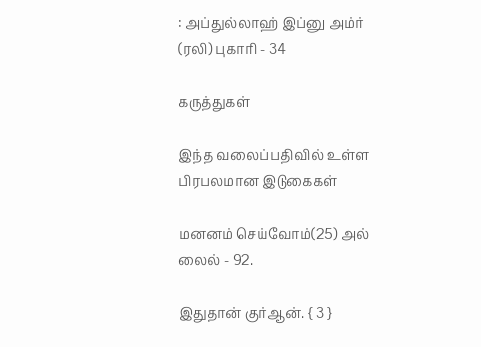: அப்துல்லாஹ் இப்னு அம்ர் (ரலி) புகாரி - 34

கருத்துகள்

இந்த வலைப்பதிவில் உள்ள பிரபலமான இடுகைகள்

மனனம் செய்வோம்(25) அல் லைல் - 92.

இதுதான் குர்ஆன். { 3 }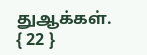துஆக்கள். { 22 }